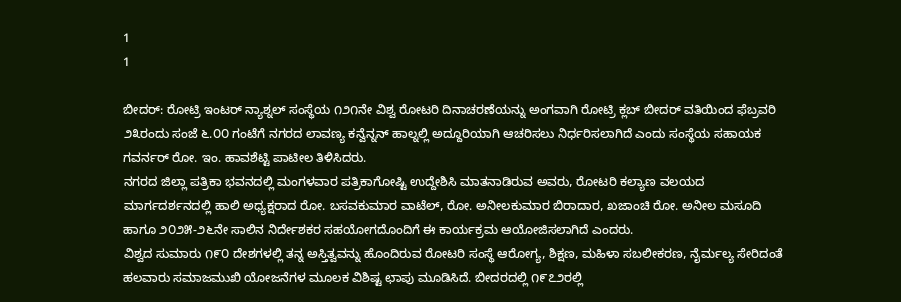1
1

ಬೀದರ್: ರೋಟ್ರಿ ಇಂಟರ್ ನ್ಯಾಶ್ನಲ್ ಸಂಸ್ಥೆಯ ೧೨೧ನೇ ವಿಶ್ವ ರೋಟರಿ ದಿನಾಚರಣೆಯನ್ನು ಅಂಗವಾಗಿ ರೋಟ್ರಿ ಕ್ಲಬ್ ಬೀದರ್ ವತಿಯಿಂದ ಫೆಬ್ರವರಿ ೨೩ರಂದು ಸಂಜೆ ೬.೦೦ ಗಂಟೆಗೆ ನಗರದ ಲಾವಣ್ಯ ಕನ್ವೆನ್ನನ್ ಹಾಲ್ನಲ್ಲಿ ಅದ್ದೂರಿಯಾಗಿ ಆಚರಿಸಲು ನಿರ್ಧರಿಸಲಾಗಿದೆ ಎಂದು ಸಂಸ್ಥೆಯ ಸಹಾಯಕ ಗವರ್ನರ್ ರೋ. ಇಂ. ಹಾವಶೆಟ್ಟಿ ಪಾಟೀಲ ತಿಳಿಸಿದರು.
ನಗರದ ಜಿಲ್ಲಾ ಪತ್ರಿಕಾ ಭವನದಲ್ಲಿ ಮಂಗಳವಾರ ಪತ್ರಿಕಾಗೋಷ್ಟಿ ಉದ್ದೇಶಿಸಿ ಮಾತನಾಡಿರುವ ಅವರು, ರೋಟರಿ ಕಲ್ಯಾಣ ವಲಯದ ಮಾರ್ಗದರ್ಶನದಲ್ಲಿ ಹಾಲಿ ಅಧ್ಯಕ್ಷರಾದ ರೋ. ಬಸವಕುಮಾರ ವಾಟೆಲ್, ರೋ. ಅನೀಲಕುಮಾರ ಬಿರಾದಾರ, ಖಜಾಂಚಿ ರೋ. ಅನೀಲ ಮಸೂದಿ ಹಾಗೂ ೨೦೨೫-೨೬ನೇ ಸಾಲಿನ ನಿರ್ದೇಶಕರ ಸಹಯೋಗದೊಂದಿಗೆ ಈ ಕಾರ್ಯಕ್ರಮ ಆಯೋಜಿಸಲಾಗಿದೆ ಎಂದರು.
ವಿಶ್ವದ ಸುಮಾರು ೧೯೦ ದೇಶಗಳಲ್ಲಿ ತನ್ನ ಅಸ್ತಿತ್ವವನ್ನು ಹೊಂದಿರುವ ರೋಟರಿ ಸಂಸ್ಥೆ ಆರೋಗ್ಯ, ಶಿಕ್ಷಣ, ಮಹಿಳಾ ಸಬಲೀಕರಣ, ನೈರ್ಮಲ್ಯ ಸೇರಿದಂತೆ ಹಲವಾರು ಸಮಾಜಮುಖಿ ಯೋಜನೆಗಳ ಮೂಲಕ ವಿಶಿಷ್ಟ ಛಾಪು ಮೂಡಿಸಿದೆ. ಬೀದರದಲ್ಲಿ ೧೯೭೨ರಲ್ಲಿ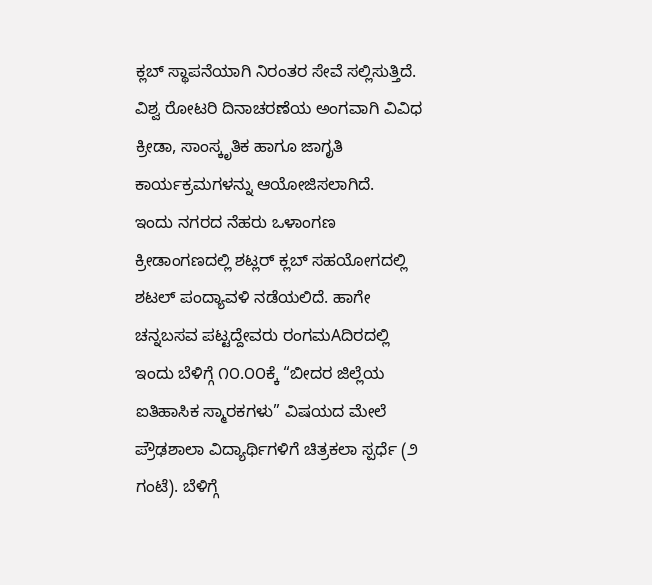ಕ್ಲಬ್ ಸ್ಥಾಪನೆಯಾಗಿ ನಿರಂತರ ಸೇವೆ ಸಲ್ಲಿಸುತ್ತಿದೆ.
ವಿಶ್ವ ರೋಟರಿ ದಿನಾಚರಣೆಯ ಅಂಗವಾಗಿ ವಿವಿಧ ಕ್ರೀಡಾ, ಸಾಂಸ್ಕೃತಿಕ ಹಾಗೂ ಜಾಗೃತಿ ಕಾರ್ಯಕ್ರಮಗಳನ್ನು ಆಯೋಜಿಸಲಾಗಿದೆ.
ಇಂದು ನಗರದ ನೆಹರು ಒಳಾಂಗಣ ಕ್ರೀಡಾಂಗಣದಲ್ಲಿ ಶಟ್ಲರ್ ಕ್ಲಬ್ ಸಹಯೋಗದಲ್ಲಿ ಶಟಲ್ ಪಂದ್ಯಾವಳಿ ನಡೆಯಲಿದೆ. ಹಾಗೇ ಚನ್ನಬಸವ ಪಟ್ಟದ್ದೇವರು ರಂಗಮAದಿರದಲ್ಲಿ ಇಂದು ಬೆಳಿಗ್ಗೆ ೧೦.೦೦ಕ್ಕೆ “ಬೀದರ ಜಿಲ್ಲೆಯ ಐತಿಹಾಸಿಕ ಸ್ಮಾರಕಗಳು” ವಿಷಯದ ಮೇಲೆ ಪ್ರೌಢಶಾಲಾ ವಿದ್ಯಾರ್ಥಿಗಳಿಗೆ ಚಿತ್ರಕಲಾ ಸ್ಪರ್ಧೆ (೨ ಗಂಟೆ). ಬೆಳಿಗ್ಗೆ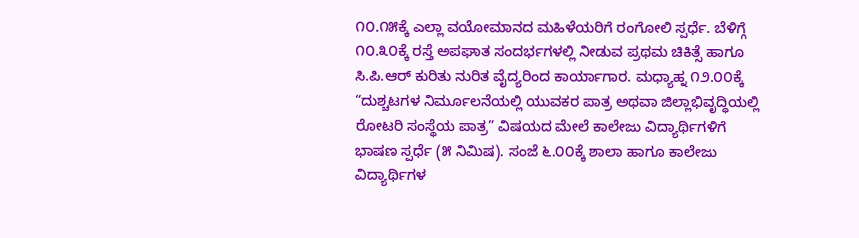೧೦.೧೫ಕ್ಕೆ ಎಲ್ಲಾ ವಯೋಮಾನದ ಮಹಿಳೆಯರಿಗೆ ರಂಗೋಲಿ ಸ್ಪರ್ಧೆ. ಬೆಳಿಗ್ಗೆ ೧೦.೩೦ಕ್ಕೆ ರಸ್ತೆ ಅಪಘಾತ ಸಂದರ್ಭಗಳಲ್ಲಿ ನೀಡುವ ಪ್ರಥಮ ಚಿಕಿತ್ಸೆ ಹಾಗೂ ಸಿ.ಪಿ.ಆರ್ ಕುರಿತು ನುರಿತ ವೈದ್ಯರಿಂದ ಕಾರ್ಯಾಗಾರ. ಮಧ್ಯಾಹ್ನ ೧೨.೦೦ಕ್ಕೆ “ದುಶ್ಚಟಗಳ ನಿರ್ಮೂಲನೆಯಲ್ಲಿ ಯುವಕರ ಪಾತ್ರ ಅಥವಾ ಜಿಲ್ಲಾಭಿವೃದ್ಧಿಯಲ್ಲಿ ರೋಟರಿ ಸಂಸ್ಥೆಯ ಪಾತ್ರ” ವಿಷಯದ ಮೇಲೆ ಕಾಲೇಜು ವಿದ್ಯಾರ್ಥಿಗಳಿಗೆ ಭಾಷಣ ಸ್ಪರ್ಧೆ (೫ ನಿಮಿಷ). ಸಂಜೆ ೬.೦೦ಕ್ಕೆ ಶಾಲಾ ಹಾಗೂ ಕಾಲೇಜು ವಿದ್ಯಾರ್ಥಿಗಳ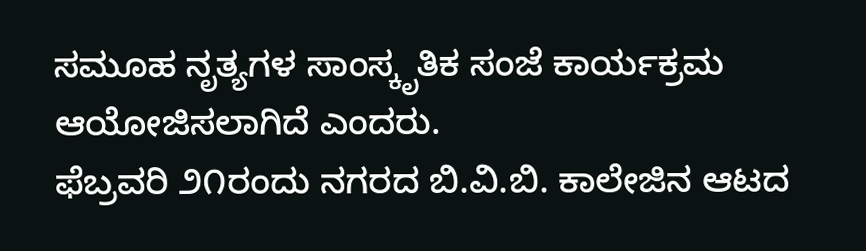ಸಮೂಹ ನೃತ್ಯಗಳ ಸಾಂಸ್ಕೃತಿಕ ಸಂಜೆ ಕಾರ್ಯಕ್ರಮ ಆಯೋಜಿಸಲಾಗಿದೆ ಎಂದರು.
ಫೆಬ್ರವರಿ ೨೧ರಂದು ನಗರದ ಬಿ.ವಿ.ಬಿ. ಕಾಲೇಜಿನ ಆಟದ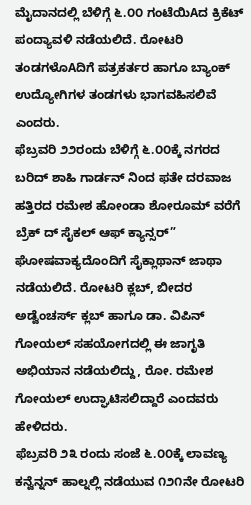ಮೈದಾನದಲ್ಲಿ ಬೆಳಿಗ್ಗೆ ೬.೦೦ ಗಂಟೆಯಿAದ ಕ್ರಿಕೆಟ್ ಪಂದ್ಯಾವಳಿ ನಡೆಯಲಿದೆ. ರೋಟರಿ ತಂಡಗಳೊAದಿಗೆ ಪತ್ರಕರ್ತರ ಹಾಗೂ ಬ್ಯಾಂಕ್ ಉದ್ಯೋಗಿಗಳ ತಂಡಗಳು ಭಾಗವಹಿಸಲಿವೆ ಎಂದರು.
ಫೆಬ್ರವರಿ ೨೨ರಂದು ಬೆಳಿಗ್ಗೆ ೬.೦೦ಕ್ಕೆ ನಗರದ ಬರಿದ್ ಶಾಹಿ ಗಾರ್ಡನ್ ನಿಂದ ಫತೇ ದರವಾಜ ಹತ್ತಿರದ ರಮೇಶ ಹೋಂಡಾ ಶೋರೂಮ್ ವರೆಗೆ ಬ್ರೆಕ್ ದ್ ಸೈಕಲ್ ಆಫ್ ಕ್ಯಾನ್ಸರ್” ಘೋಷವಾಕ್ಯದೊಂದಿಗೆ ಸೈಕ್ಲಾಥಾನ್ ಜಾಥಾ ನಡೆಯಲಿದೆ. ರೋಟರಿ ಕ್ಲಬ್, ಬೀದರ ಅಡ್ವೆಂಚರ್ಸ್ ಕ್ಲಬ್ ಹಾಗೂ ಡಾ. ವಿಪಿನ್ ಗೋಯಲ್ ಸಹಯೋಗದಲ್ಲಿ ಈ ಜಾಗೃತಿ ಅಭಿಯಾನ ನಡೆಯಲಿದ್ದು, ರೋ. ರಮೇಶ ಗೋಯಲ್ ಉದ್ಘಾಟಿಸಲಿದ್ದಾರೆ ಎಂದವರು ಹೇಳಿದರು.
ಫೆಬ್ರವರಿ ೨೩ ರಂದು ಸಂಜೆ ೬.೦೦ಕ್ಕೆ ಲಾವಣ್ಯ ಕನ್ವೆನ್ನನ್ ಹಾಲ್ನಲ್ಲಿ ನಡೆಯುವ ೧೨೧ನೇ ರೋಟರಿ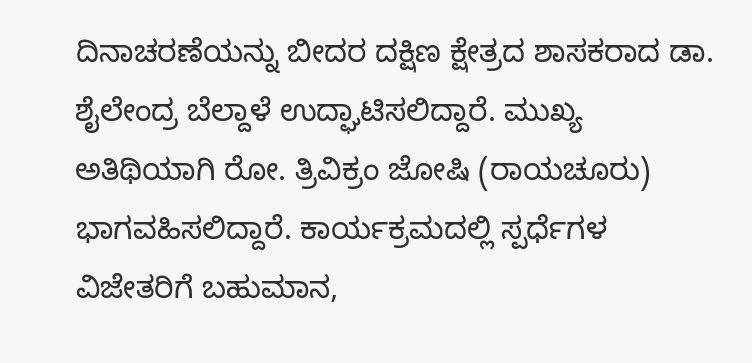ದಿನಾಚರಣೆಯನ್ನು ಬೀದರ ದಕ್ಷಿಣ ಕ್ಷೇತ್ರದ ಶಾಸಕರಾದ ಡಾ. ಶೈಲೇಂದ್ರ ಬೆಲ್ದಾಳೆ ಉದ್ಘಾಟಿಸಲಿದ್ದಾರೆ. ಮುಖ್ಯ ಅತಿಥಿಯಾಗಿ ರೋ. ತ್ರಿವಿಕ್ರಂ ಜೋಷಿ (ರಾಯಚೂರು) ಭಾಗವಹಿಸಲಿದ್ದಾರೆ. ಕಾರ್ಯಕ್ರಮದಲ್ಲಿ ಸ್ಪರ್ಧೆಗಳ ವಿಜೇತರಿಗೆ ಬಹುಮಾನ,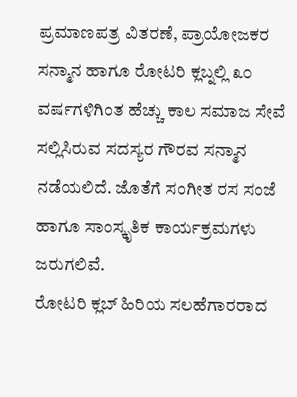ಪ್ರಮಾಣಪತ್ರ ವಿತರಣೆ, ಪ್ರಾಯೋಜಕರ ಸನ್ಮಾನ ಹಾಗೂ ರೋಟರಿ ಕ್ಲಬ್ನಲ್ಲಿ ೩೦ ವರ್ಷಗಳಿಗಿಂತ ಹೆಚ್ಚು ಕಾಲ ಸಮಾಜ ಸೇವೆ ಸಲ್ಲಿಸಿರುವ ಸದಸ್ಯರ ಗೌರವ ಸನ್ಮಾನ ನಡೆಯಲಿದೆ. ಜೊತೆಗೆ ಸಂಗೀತ ರಸ ಸಂಜೆ ಹಾಗೂ ಸಾಂಸ್ಕೃತಿಕ ಕಾರ್ಯಕ್ರಮಗಳು ಜರುಗಲಿವೆ.
ರೋಟರಿ ಕ್ಲಬ್ ಹಿರಿಯ ಸಲಹೆಗಾರರಾದ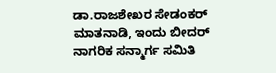ಡಾ.ರಾಜಶೇಖರ ಸೇಡಂಕರ್ ಮಾತನಾಡಿ, ಇಂದು ಬೀದರ್ ನಾಗರಿಕ ಸನ್ಮಾರ್ಗ ಸಮಿತಿ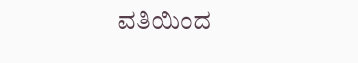ವತಿಯಿಂದ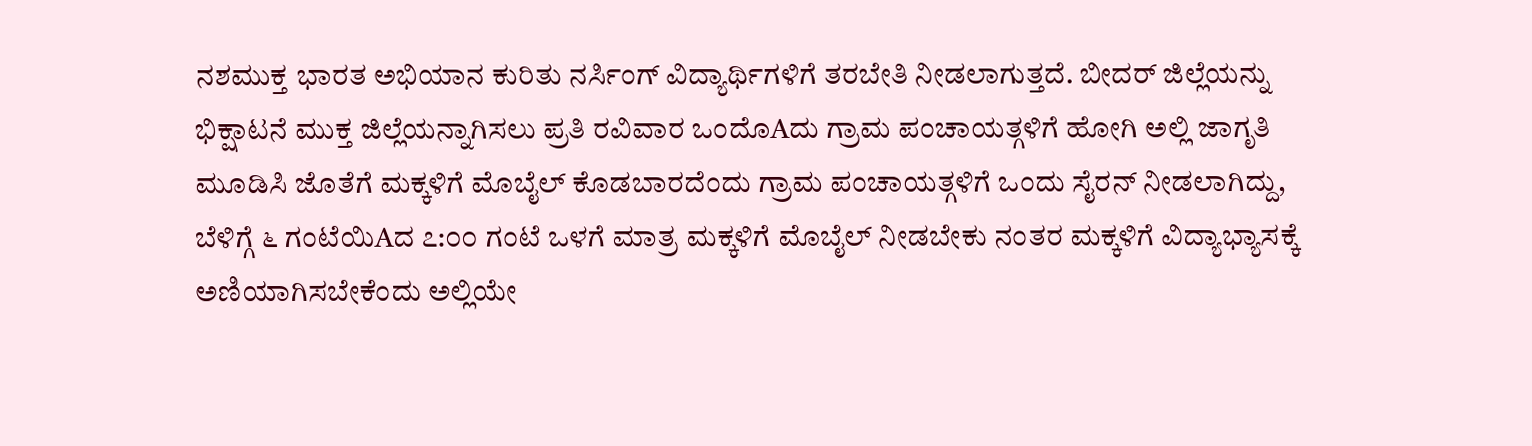ನಶಮುಕ್ತ ಭಾರತ ಅಭಿಯಾನ ಕುರಿತು ನರ್ಸಿಂಗ್ ವಿದ್ಯಾರ್ಥಿಗಳಿಗೆ ತರಬೇತಿ ನೀಡಲಾಗುತ್ತದೆ. ಬೀದರ್ ಜಿಲ್ಲೆಯನ್ನು ಭಿಕ್ಷಾಟನೆ ಮುಕ್ತ ಜಿಲ್ಲೆಯನ್ನಾಗಿಸಲು ಪ್ರತಿ ರವಿವಾರ ಒಂದೊAದು ಗ್ರಾಮ ಪಂಚಾಯತ್ಗಳಿಗೆ ಹೋಗಿ ಅಲ್ಲಿ ಜಾಗೃತಿ ಮೂಡಿಸಿ ಜೊತೆಗೆ ಮಕ್ಕಳಿಗೆ ಮೊಬೈಲ್ ಕೊಡಬಾರದೆಂದು ಗ್ರಾಮ ಪಂಚಾಯತ್ಗಳಿಗೆ ಒಂದು ಸೈರನ್ ನೀಡಲಾಗಿದ್ದು, ಬೆಳಿಗ್ಗೆ ೬ ಗಂಟೆಯಿAದ ೭:೦೦ ಗಂಟೆ ಒಳಗೆ ಮಾತ್ರ ಮಕ್ಕಳಿಗೆ ಮೊಬೈಲ್ ನೀಡಬೇಕು ನಂತರ ಮಕ್ಕಳಿಗೆ ವಿದ್ಯಾಭ್ಯಾಸಕ್ಕೆ ಅಣಿಯಾಗಿಸಬೇಕೆಂದು ಅಲ್ಲಿಯೇ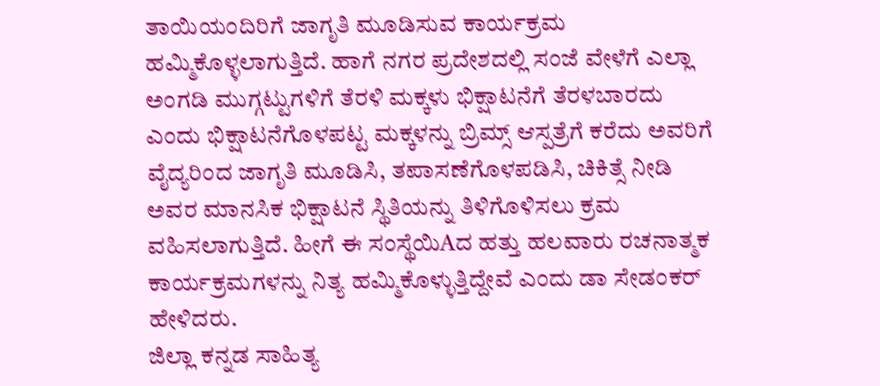ತಾಯಿಯಂದಿರಿಗೆ ಜಾಗೃತಿ ಮೂಡಿಸುವ ಕಾರ್ಯಕ್ರಮ ಹಮ್ಮಿಕೊಳ್ಳಲಾಗುತ್ತಿದೆ. ಹಾಗೆ ನಗರ ಪ್ರದೇಶದಲ್ಲಿ ಸಂಜೆ ವೇಳೆಗೆ ಎಲ್ಲಾ ಅಂಗಡಿ ಮುಗ್ಗಟ್ಟುಗಳಿಗೆ ತೆರಳಿ ಮಕ್ಕಳು ಭಿಕ್ಷಾಟನೆಗೆ ತೆರಳಬಾರದು ಎಂದು ಭಿಕ್ಷಾಟನೆಗೊಳಪಟ್ಟ ಮಕ್ಕಳನ್ನು ಬ್ರಿಮ್ಸ್ ಆಸ್ಪತ್ರೆಗೆ ಕರೆದು ಅವರಿಗೆ ವೈದ್ಯರಿಂದ ಜಾಗೃತಿ ಮೂಡಿಸಿ, ತಪಾಸಣೆಗೊಳಪಡಿಸಿ, ಚಿಕಿತ್ಸೆ ನೀಡಿ ಅವರ ಮಾನಸಿಕ ಭಿಕ್ಷಾಟನೆ ಸ್ಥಿತಿಯನ್ನು ತಿಳಿಗೊಳಿಸಲು ಕ್ರಮ ವಹಿಸಲಾಗುತ್ತಿದೆ. ಹೀಗೆ ಈ ಸಂಸ್ಥೆಯಿAದ ಹತ್ತು ಹಲವಾರು ರಚನಾತ್ಮಕ ಕಾರ್ಯಕ್ರಮಗಳನ್ನು ನಿತ್ಯ ಹಮ್ಮಿಕೊಳ್ಳುತ್ತಿದ್ದೇವೆ ಎಂದು ಡಾ ಸೇಡಂಕರ್ ಹೇಳಿದರು.
ಜಿಲ್ಲಾ ಕನ್ನಡ ಸಾಹಿತ್ಯ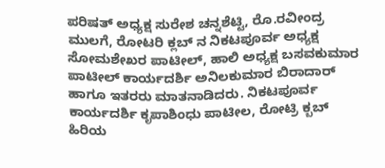ಪರಿಷತ್ ಅಧ್ಯಕ್ಷ ಸುರೇಶ ಚನ್ನಶೆಟ್ಟಿ, ರೊ.ರವೀಂದ್ರ ಮುಲಗೆ, ರೋಟರಿ ಕ್ಲಬ್ ನ ನಿಕಟಪೂರ್ವ ಅಧ್ಯಕ್ಷ ಸೋಮಶೇಖರ ಪಾಟೀಲ್, ಹಾಲಿ ಅಧ್ಯಕ್ಷ ಬಸವಕುಮಾರ ಪಾಟೀಲ್ ಕಾರ್ಯದರ್ಶಿ ಅನಿಲಕುಮಾರ ಬಿರಾದಾರ್ ಹಾಗೂ ಇತರರು ಮಾತನಾಡಿದರು. ನಿಕಟಪೂರ್ವ ಕಾರ್ಯದರ್ಶಿ ಕೃಪಾಶಿಂಧು ಪಾಟೀಲ, ರೋಟ್ರಿ ಕ್ಬಬ್ ಹಿರಿಯ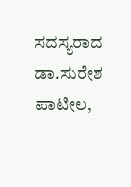ಸದಸ್ಯರಾದ ಡಾ.ಸುರೇಶ ಪಾಟೀಲ,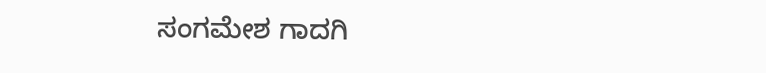ಸಂಗಮೇಶ ಗಾದಗಿ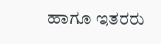ಹಾಗೂ ಇತರರು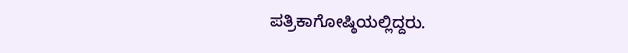ಪತ್ರಿಕಾಗೋಷ್ಠಿಯಲ್ಲಿದ್ದರು.